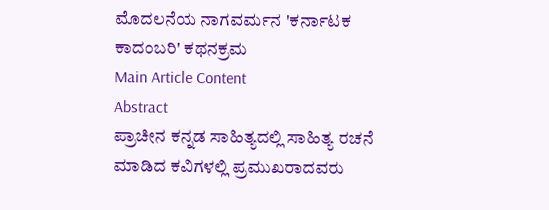ಮೊದಲನೆಯ ನಾಗವರ್ಮನ 'ಕರ್ನಾಟಕ ಕಾದಂಬರಿ' ಕಥನಕ್ರಮ
Main Article Content
Abstract
ಪ್ರಾಚೀನ ಕನ್ನಡ ಸಾಹಿತ್ಯದಲ್ಲಿ ಸಾಹಿತ್ಯ ರಚನೆ ಮಾಡಿದ ಕವಿಗಳಲ್ಲಿ ಪ್ರಮುಖರಾದವರು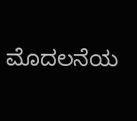ಮೊದಲನೆಯ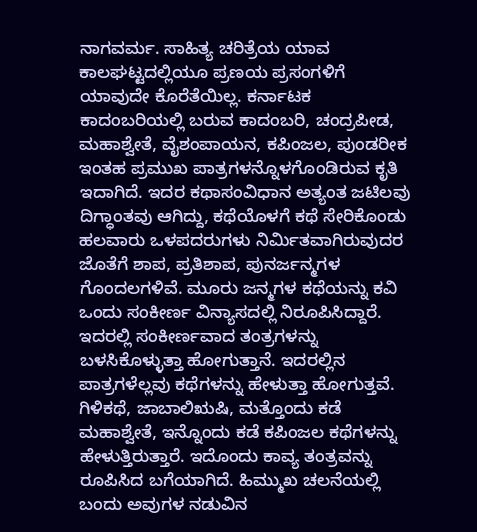ನಾಗವರ್ಮ. ಸಾಹಿತ್ಯ ಚರಿತ್ರೆಯ ಯಾವ ಕಾಲಘಟ್ಟದಲ್ಲಿಯೂ ಪ್ರಣಯ ಪ್ರಸಂಗಳಿಗೆ ಯಾವುದೇ ಕೊರೆತೆಯಿಲ್ಲ. ಕರ್ನಾಟಕ ಕಾದಂಬರಿಯಲ್ಲಿ ಬರುವ ಕಾದಂಬರಿ, ಚಂದ್ರಪೀಡ, ಮಹಾಶ್ವೇತೆ, ವೈಶಂಪಾಯನ, ಕಪಿಂಜಲ, ಪುಂಡರೀಕ ಇಂತಹ ಪ್ರಮುಖ ಪಾತ್ರಗಳನ್ನೊಳಗೊಂಡಿರುವ ಕೃತಿ ಇದಾಗಿದೆ. ಇದರ ಕಥಾಸಂವಿಧಾನ ಅತ್ಯಂತ ಜಟಿಲವು ದಿಗ್ಧಾಂತವು ಆಗಿದ್ದು, ಕಥೆಯೊಳಗೆ ಕಥೆ ಸೇರಿಕೊಂಡು ಹಲವಾರು ಒಳಪದರುಗಳು ನಿರ್ಮಿತವಾಗಿರುವುದರ ಜೊತೆಗೆ ಶಾಪ, ಪ್ರತಿಶಾಪ, ಪುನರ್ಜನ್ಮಗಳ ಗೊಂದಲಗಳಿವೆ. ಮೂರು ಜನ್ಮಗಳ ಕಥೆಯನ್ನು ಕವಿ ಒಂದು ಸಂಕೀರ್ಣ ವಿನ್ಯಾಸದಲ್ಲಿ ನಿರೂಪಿಸಿದ್ದಾರೆ. ಇದರಲ್ಲಿ ಸಂಕೀರ್ಣವಾದ ತಂತ್ರಗಳನ್ನು ಬಳಸಿಕೊಳ್ಳುತ್ತಾ ಹೋಗುತ್ತಾನೆ. ಇದರಲ್ಲಿನ ಪಾತ್ರಗಳೆಲ್ಲವು ಕಥೆಗಳನ್ನು ಹೇಳುತ್ತಾ ಹೋಗುತ್ತವೆ. ಗಿಳಿಕಥೆ, ಜಾಬಾಲಿಋಷಿ, ಮತ್ತೊಂದು ಕಡೆ ಮಹಾಶ್ವೇತೆ, ಇನ್ನೊಂದು ಕಡೆ ಕಪಿಂಜಲ ಕಥೆಗಳನ್ನು ಹೇಳುತ್ತಿರುತ್ತಾರೆ. ಇದೊಂದು ಕಾವ್ಯ ತಂತ್ರವನ್ನು ರೂಪಿಸಿದ ಬಗೆಯಾಗಿದೆ. ಹಿಮ್ಮುಖ ಚಲನೆಯಲ್ಲಿ ಬಂದು ಅವುಗಳ ನಡುವಿನ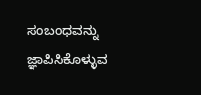ಸಂಬಂಧವನ್ನು ಜ್ಞಾಪಿಸಿಕೊಳ್ಳುವ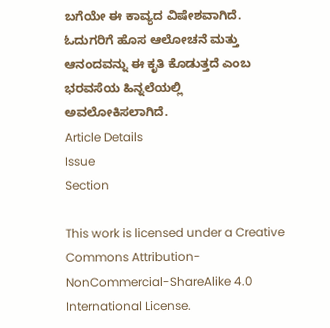ಬಗೆಯೇ ಈ ಕಾವ್ಯದ ವಿಷೇಶವಾಗಿದೆ. ಓದುಗರಿಗೆ ಹೊಸ ಆಲೋಚನೆ ಮತ್ತು ಆನಂದವನ್ನು ಈ ಕೃತಿ ಕೊಡುತ್ತದೆ ಎಂಬ ಭರವಸೆಯ ಹಿನ್ನಲೆಯಲ್ಲಿ ಅವಲೋಕಿಸಲಾಗಿದೆ.
Article Details
Issue
Section

This work is licensed under a Creative Commons Attribution-NonCommercial-ShareAlike 4.0 International License.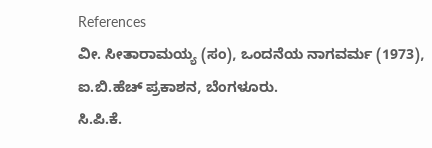References
ವೀ. ಸೀತಾರಾಮಯ್ಯ (ಸಂ), ಒಂದನೆಯ ನಾಗವರ್ಮ (1973), ಐ.ಬಿ.ಹೆಚ್ ಪ್ರಕಾಶನ, ಬೆಂಗಳೂರು.
ಸಿ.ಪಿ.ಕೆ.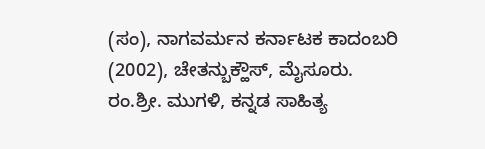(ಸಂ), ನಾಗವರ್ಮನ ಕರ್ನಾಟಕ ಕಾದಂಬರಿ (2002), ಚೇತನ್ಬುಕ್ಹೌಸ್, ಮೈಸೂರು.
ರಂ.ಶ್ರೀ. ಮುಗಳಿ, ಕನ್ನಡ ಸಾಹಿತ್ಯ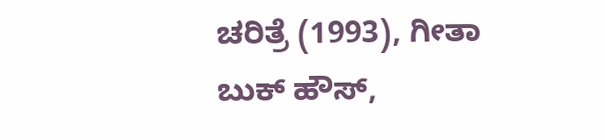ಚರಿತ್ರೆ (1993), ಗೀತಾ ಬುಕ್ ಹೌಸ್,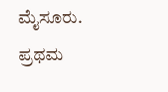ಮೈಸೂರು.
ಪ್ರಥಮ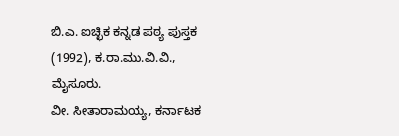ಬಿ.ಎ. ಐಚ್ಛಿಕ ಕನ್ನಡ ಪಠ್ಯ ಪುಸ್ತಕ (1992), ಕ.ರಾ.ಮು.ವಿ.ವಿ., ಮೈಸೂರು.
ವೀ. ಸೀತಾರಾಮಯ್ಯ, ಕರ್ನಾಟಕ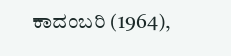ಕಾದಂಬರಿ (1964),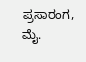ಪ್ರಸಾರಂಗ, ಮೈ.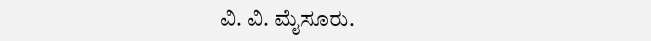ವಿ. ವಿ. ಮೈಸೂರು.